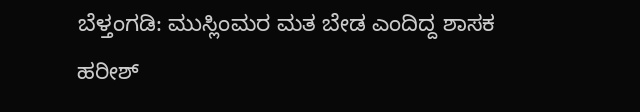ಬೆಳ್ತಂಗಡಿ: ಮುಸ್ಲಿಂಮರ ಮತ ಬೇಡ ಎಂದಿದ್ದ ಶಾಸಕ ಹರೀಶ್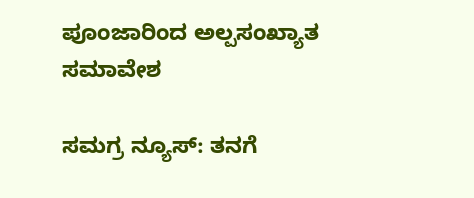ಪೂಂಜಾರಿಂದ ಅಲ್ಪಸಂಖ್ಯಾತ ಸಮಾವೇಶ

ಸಮಗ್ರ ನ್ಯೂಸ್: ತನಗೆ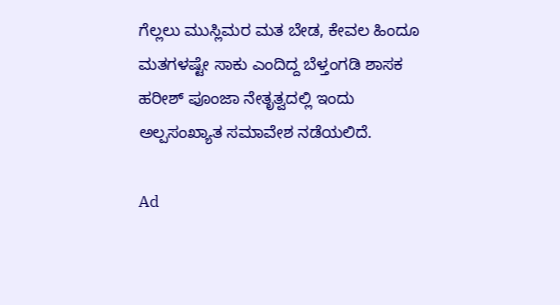ಗೆಲ್ಲಲು ಮುಸ್ಲಿಮರ ಮತ ಬೇಡ, ಕೇವಲ ಹಿಂದೂ ಮತಗಳಷ್ಟೇ ಸಾಕು ಎಂದಿದ್ದ ಬೆಳ್ತಂಗಡಿ ಶಾಸಕ ಹರೀಶ್ ಪೂಂಜಾ ನೇತೃತ್ವದಲ್ಲಿ ಇಂದು ಅಲ್ಪಸಂಖ್ಯಾತ ಸಮಾವೇಶ ನಡೆಯಲಿದೆ.

Ad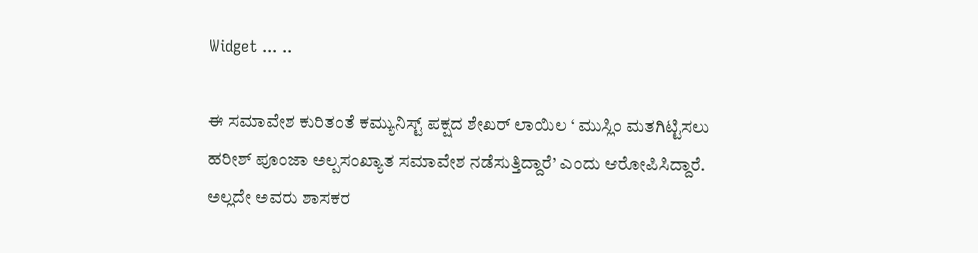Widget ... ..

ಈ ಸಮಾವೇಶ ಕುರಿತಂತೆ ಕಮ್ಯುನಿಸ್ಟ್ ಪಕ್ಷದ ಶೇಖರ್ ಲಾಯಿಲ ‘ ಮುಸ್ಲಿಂ ಮತಗಿಟ್ಟಿಸಲು ಹರೀಶ್ ಪೂಂಜಾ ಅಲ್ಪಸಂಖ್ಯಾತ ಸಮಾವೇಶ ನಡೆಸುತ್ತಿದ್ದಾರೆ’ ಎಂದು ಆರೋಪಿಸಿದ್ದಾರೆ. ಅಲ್ಲದೇ ಅವರು‌ ಶಾಸಕರ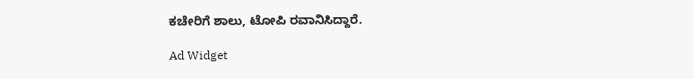ಕಚೇರಿಗೆ ಶಾಲು, ಟೋಪಿ ರವಾನಿಸಿದ್ದಾರೆ.

Ad Widget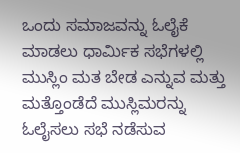ಒಂದು ಸಮಾಜವನ್ನು ಓಲೈಕೆ ಮಾಡಲು ಧಾರ್ಮಿಕ ಸಭೆಗಳಲ್ಲಿ ಮುಸ್ಲಿಂ ಮತ ಬೇಡ ಎನ್ನುವ ಮತ್ತು ಮತ್ತೊಂಡೆದೆ ಮುಸ್ಲಿಮರನ್ನು ಓಲೈಸಲು ಸಭೆ ನಡೆಸುವ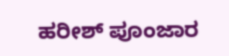ಹರೀಶ್ ಪೂಂಜಾರ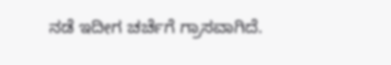ನಡೆ ಇದೀಗ ಚರ್ಚೆಗೆ ಗ್ರಾಸವಾಗಿದೆ.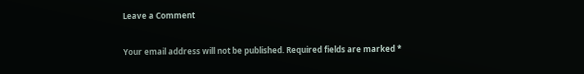Leave a Comment

Your email address will not be published. Required fields are marked *